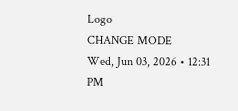Logo
CHANGE MODE
Wed, Jun 03, 2026 • 12:31 PM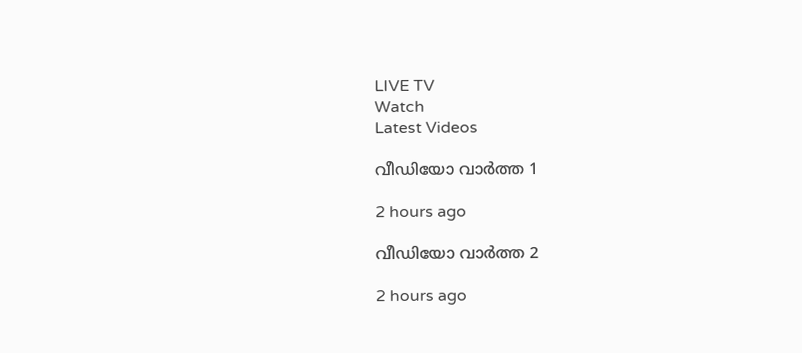LIVE TV
Watch
Latest Videos

വീഡിയോ വാർത്ത 1

2 hours ago

വീഡിയോ വാർത്ത 2

2 hours ago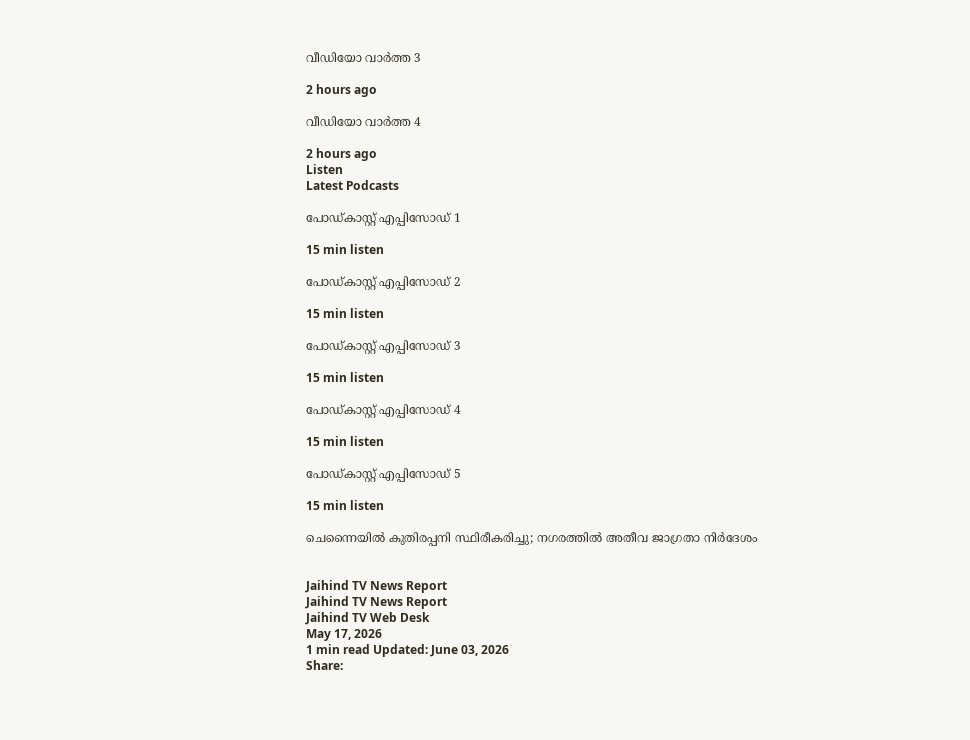വീഡിയോ വാർത്ത 3

2 hours ago

വീഡിയോ വാർത്ത 4

2 hours ago
Listen
Latest Podcasts

പോഡ്കാസ്റ്റ് എപ്പിസോഡ് 1

15 min listen

പോഡ്കാസ്റ്റ് എപ്പിസോഡ് 2

15 min listen

പോഡ്കാസ്റ്റ് എപ്പിസോഡ് 3

15 min listen

പോഡ്കാസ്റ്റ് എപ്പിസോഡ് 4

15 min listen

പോഡ്കാസ്റ്റ് എപ്പിസോഡ് 5

15 min listen

ചെന്നൈയിൽ കുതിരപ്പനി സ്ഥിരീകരിച്ചു; നഗരത്തിൽ അതീവ ജാഗ്രതാ നിർദേശം


Jaihind TV News Report
Jaihind TV News Report
Jaihind TV Web Desk
May 17, 2026
1 min read Updated: June 03, 2026
Share: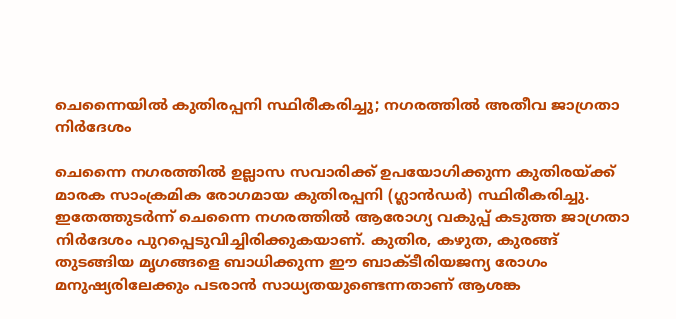ചെന്നൈയിൽ കുതിരപ്പനി സ്ഥിരീകരിച്ചു; നഗരത്തിൽ അതീവ ജാഗ്രതാ നിർദേശം

ചെന്നൈ നഗരത്തിൽ ഉല്ലാസ സവാരിക്ക് ഉപയോഗിക്കുന്ന കുതിരയ്ക്ക് മാരക സാംക്രമിക രോഗമായ കുതിരപ്പനി (ഗ്ലാൻഡർ) സ്ഥിരീകരിച്ചു. ഇതേത്തുടർന്ന് ചെന്നൈ നഗരത്തിൽ ആരോഗ്യ വകുപ്പ് കടുത്ത ജാഗ്രതാ നിർദേശം പുറപ്പെടുവിച്ചിരിക്കുകയാണ്. കുതിര, കഴുത, കുരങ്ങ് തുടങ്ങിയ മൃഗങ്ങളെ ബാധിക്കുന്ന ഈ ബാക്ടീരിയജന്യ രോഗം മനുഷ്യരിലേക്കും പടരാൻ സാധ്യതയുണ്ടെന്നതാണ് ആശങ്ക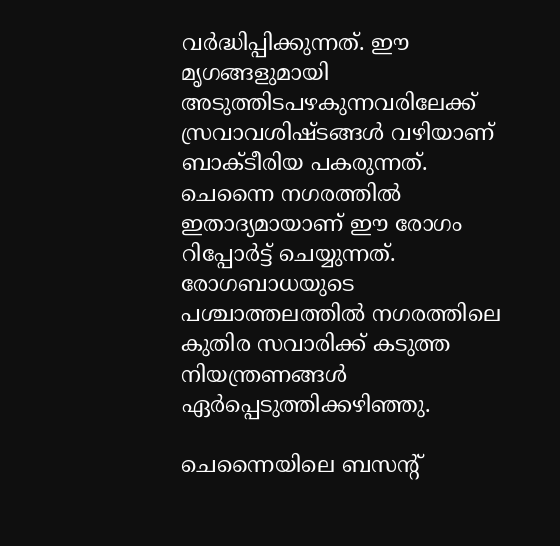വർദ്ധിപ്പിക്കുന്നത്. ഈ മൃഗങ്ങളുമായി അടുത്തിടപഴകുന്നവരിലേക്ക് സ്രവാവശിഷ്ടങ്ങൾ വഴിയാണ് ബാക്ടീരിയ പകരുന്നത്. ചെന്നൈ നഗരത്തിൽ ഇതാദ്യമായാണ് ഈ രോഗം റിപ്പോർട്ട് ചെയ്യുന്നത്. രോഗബാധയുടെ പശ്ചാത്തലത്തിൽ നഗരത്തിലെ കുതിര സവാരിക്ക് കടുത്ത നിയന്ത്രണങ്ങൾ ഏർപ്പെടുത്തിക്കഴിഞ്ഞു.

ചെന്നൈയിലെ ബസന്റ്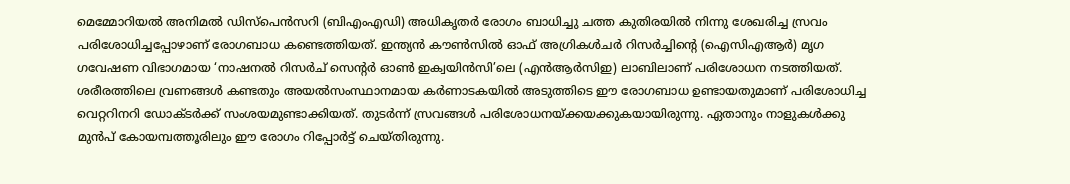മെമ്മോറിയൽ അനിമൽ ഡിസ്പെൻസറി (ബിഎംഎഡി) അധികൃതർ രോഗം ബാധിച്ചു ചത്ത കുതിരയിൽ നിന്നു ശേഖരിച്ച സ്രവം പരിശോധിച്ചപ്പോഴാണ് രോഗബാധ കണ്ടെത്തിയത്. ഇന്ത്യൻ കൗൺസിൽ ഓഫ് അഗ്രികൾചർ റിസർച്ചിന്റെ (ഐസിഎആർ) മൃഗ ഗവേഷണ വിഭാഗമായ ‘നാഷനൽ റിസർച് സെന്റർ ഓൺ ഇക്വയിൻസി’ലെ (എൻആർസിഇ) ലാബിലാണ് പരിശോധന നടത്തിയത്. ശരീരത്തിലെ വ്രണങ്ങൾ കണ്ടതും അയൽസംസ്ഥാനമായ കർണാടകയിൽ അടുത്തിടെ ഈ രോഗബാധ ഉണ്ടായതുമാണ് പരിശോധിച്ച വെറ്ററിനറി ഡോക്ടർക്ക് സംശയമുണ്ടാക്കിയത്. തുടർന്ന് സ്രവങ്ങൾ പരിശോധനയ്ക്കയക്കുകയായിരുന്നു. ഏതാനും നാളുകൾക്കു മുൻപ് കോയമ്പത്തൂരിലും ഈ രോഗം റിപ്പോർട്ട് ചെയ്തിരുന്നു.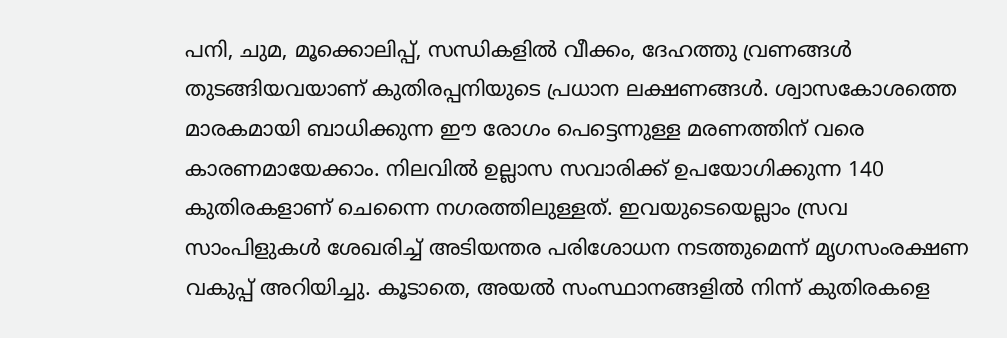പനി, ചുമ, മൂക്കൊലിപ്പ്, സന്ധികളിൽ വീക്കം, ദേഹത്തു വ്രണങ്ങൾ തുടങ്ങിയവയാണ് കുതിരപ്പനിയുടെ പ്രധാന ലക്ഷണങ്ങൾ. ശ്വാസകോശത്തെ മാരകമായി ബാധിക്കുന്ന ഈ രോഗം പെട്ടെന്നുള്ള മരണത്തിന് വരെ കാരണമായേക്കാം. നിലവിൽ ഉല്ലാസ സവാരിക്ക് ഉപയോഗിക്കുന്ന 140 കുതിരകളാണ് ചെന്നൈ നഗരത്തിലുള്ളത്. ഇവയുടെയെല്ലാം സ്രവ സാംപിളുകൾ ശേഖരിച്ച് അടിയന്തര പരിശോധന നടത്തുമെന്ന് മൃഗസംരക്ഷണ വകുപ്പ് അറിയിച്ചു. കൂടാതെ, അയൽ സംസ്ഥാനങ്ങളിൽ നിന്ന് കുതിരകളെ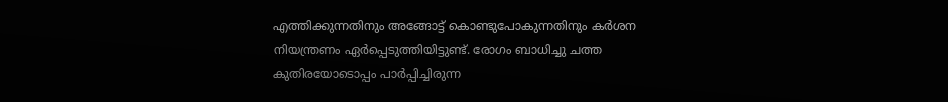എത്തിക്കുന്നതിനും അങ്ങോട്ട് കൊണ്ടുപോകുന്നതിനും കർശന നിയന്ത്രണം ഏർപ്പെടുത്തിയിട്ടുണ്ട്. രോഗം ബാധിച്ചു ചത്ത കുതിരയോടൊപ്പം പാർപ്പിച്ചിരുന്ന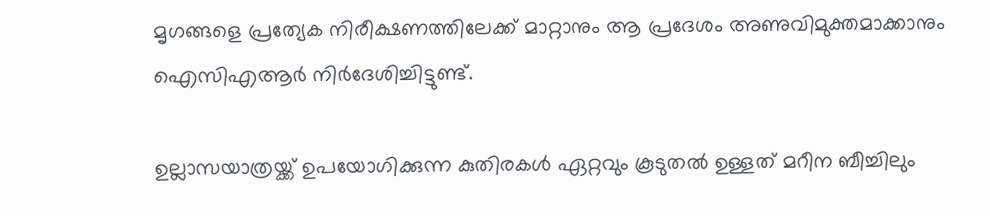മൃഗങ്ങളെ പ്രത്യേക നിരീക്ഷണത്തിലേക്ക് മാറ്റാനും ആ പ്രദേശം അണുവിമുക്തമാക്കാനും ഐസിഎആർ നിർദേശിച്ചിട്ടുണ്ട്.

ഉല്ലാസയാത്രയ്ക്ക് ഉപയോഗിക്കുന്ന കുതിരകൾ ഏറ്റവും കൂടുതൽ ഉള്ളത് മറീന ബീച്ചിലും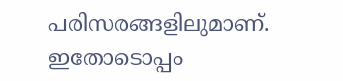പരിസരങ്ങളിലുമാണ്. ഇതോടൊപ്പം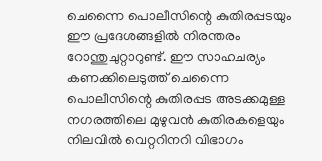ചെന്നൈ പൊലീസിന്റെ കുതിരപ്പടയും ഈ പ്രദേശങ്ങളിൽ നിരന്തരം റോന്തുചുറ്റാറുണ്ട്. ഈ സാഹചര്യം കണക്കിലെടുത്ത് ചെന്നൈ പൊലീസിന്റെ കുതിരപ്പട അടക്കമുള്ള നഗരത്തിലെ മുഴുവൻ കുതിരകളെയും നിലവിൽ വെറ്ററിനറി വിഭാഗം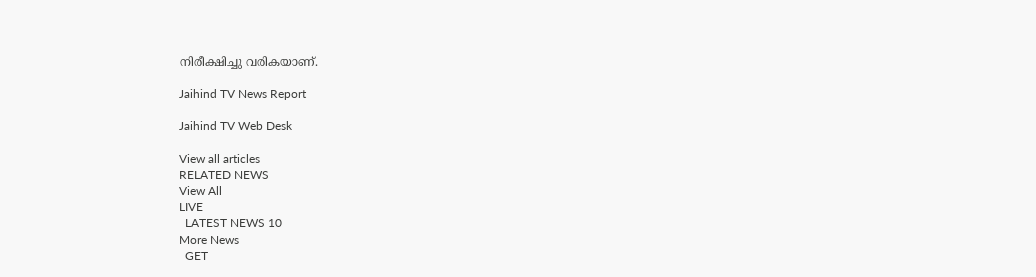നിരീക്ഷിച്ചു വരികയാണ്.

Jaihind TV News Report

Jaihind TV Web Desk

View all articles
RELATED NEWS
View All
LIVE
  LATEST NEWS 10
More News
  GET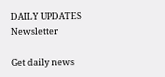DAILY UPDATES
Newsletter

Get daily news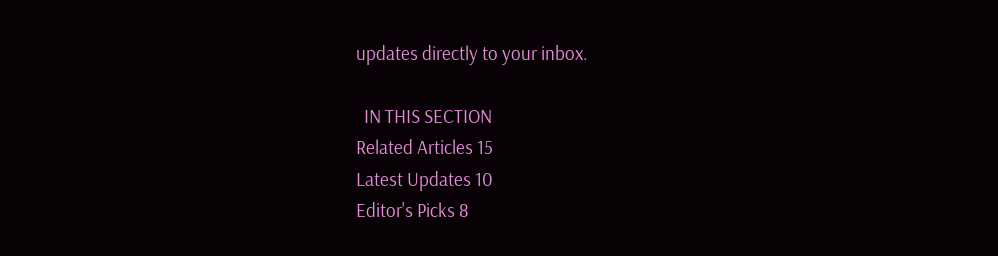updates directly to your inbox.

  IN THIS SECTION
Related Articles 15
Latest Updates 10
Editor's Picks 8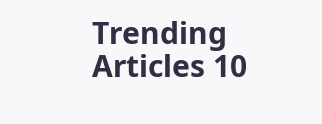Trending Articles 10